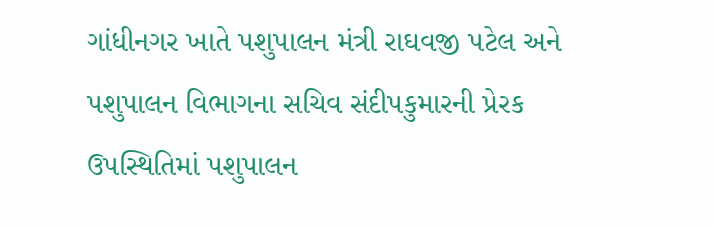ગાંધીનગર ખાતે પશુપાલન મંત્રી રાઘવજી પટેલ અને પશુપાલન વિભાગના સચિવ સંદીપકુમારની પ્રેરક ઉપસ્થિતિમાં પશુપાલન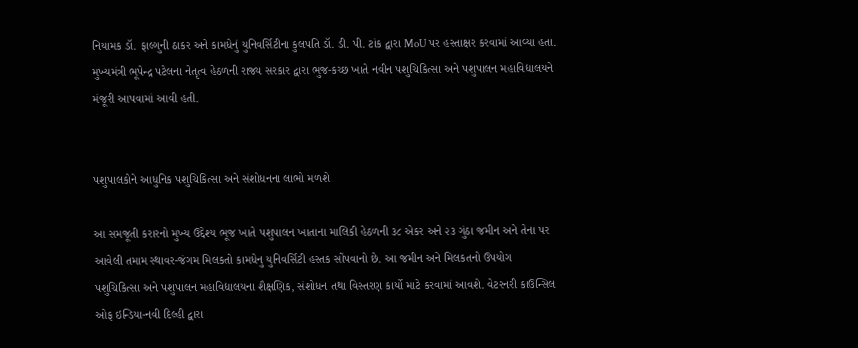નિયામક ડૉ. ફાલ્ગુની ઠાકર અને કામધેનું યુનિવર્સિટીના કુલપતિ ડૉ. ડી. પી. ટાંક દ્વારા MoU પર હસ્તાક્ષર કરવામાં આવ્યા હતા. મુખ્યમંત્રી ભૂપેન્દ્ર પટેલના નેતૃત્વ હેઠળની રાજ્ય સરકાર દ્વારા ભુજ-કચ્છ ખાતે નવીન પશુચિકિત્સા અને પશુપાલન મહાવિદ્યાલયને મંજૂરી આપવામાં આવી હતી.


પશુપાલકોને આધુનિક પશુચિકિત્સા અને સંશોધનના લાભો મળશે

આ સમજૂતી કરારનો મુખ્ય ઉદ્દેશ્ય ભૂજ ખાતે પશુપાલન ખાતાના માલિકી હેઠળની ૩૮ એકર અને ૨૩ ગુંઠા જમીન અને તેના પર આવેલી તમામ સ્થાવર-જંગમ મિલકતો કામધેનુ યુનિવર્સિટી હસ્તક સોંપવાનો છે. આ જમીન અને મિલકતનો ઉપયોગ પશુચિકિત્સા અને પશુપાલન મહાવિદ્યાલયના શૈક્ષણિક, સંશોધન તથા વિસ્તરણ કાર્યો માટે કરવામાં આવશે. વેટરનરી કાઉન્સિલ ઓફ ઇન્ડિયા-નવી દિલ્હી દ્વારા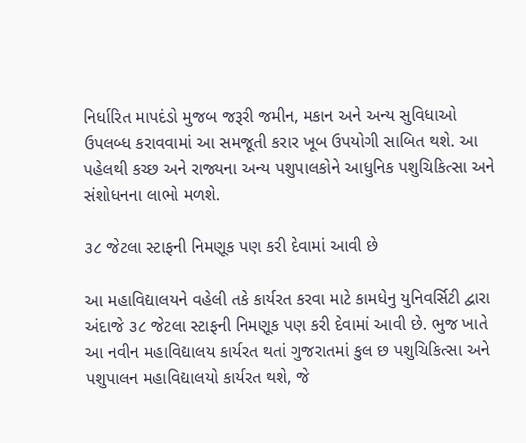નિર્ધારિત માપદંડો મુજબ જરૂરી જમીન, મકાન અને અન્ય સુવિધાઓ ઉપલબ્ધ કરાવવામાં આ સમજૂતી કરાર ખૂબ ઉપયોગી સાબિત થશે. આ પહેલથી કચ્છ અને રાજ્યના અન્ય પશુપાલકોને આધુનિક પશુચિકિત્સા અને સંશોધનના લાભો મળશે.

૩૮ જેટલા સ્ટાફની નિમણૂક પણ કરી દેવામાં આવી છે

આ મહાવિદ્યાલયને વહેલી તકે કાર્યરત કરવા માટે કામધેનુ યુનિવર્સિટી દ્વારા અંદાજે ૩૮ જેટલા સ્ટાફની નિમણૂક પણ કરી દેવામાં આવી છે. ભુજ ખાતે આ નવીન મહાવિદ્યાલય કાર્યરત થતાં ગુજરાતમાં કુલ છ પશુચિકિત્સા અને પશુપાલન મહાવિદ્યાલયો કાર્યરત થશે, જે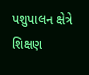પશુપાલન ક્ષેત્રે શિક્ષણ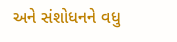અને સંશોધનને વધુ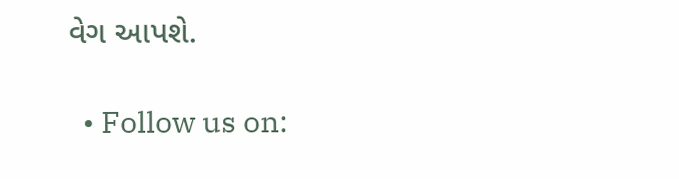વેગ આપશે.

  • Follow us on: